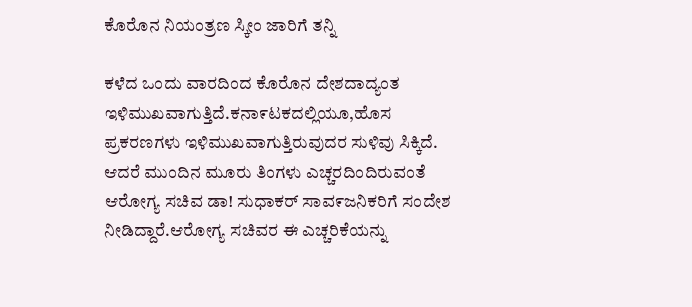ಕೊರೊನ ನಿಯಂತ್ರಣ ಸ್ಕೀಂ ಜಾರಿಗೆ ತನ್ನಿ

ಕಳೆದ ಒಂದು ವಾರದಿಂದ ಕೊರೊನ ದೇಶದಾದ್ಯಂತ ಇಳಿಮುಖವಾಗುತ್ತಿದೆ.ಕನಾ೯ಟಕದಲ್ಲಿಯೂ,ಹೊಸ ಪ್ರಕರಣಗಳು ಇಳಿಮುಖವಾಗುತ್ತಿರುವುದರ ಸುಳಿವು ಸಿಕ್ಕಿದೆ. ಆದರೆ ಮುಂದಿನ ಮೂರು ತಿಂಗಳು ಎಚ್ಚರದಿಂದಿರುವಂತೆ ಆರೋಗ್ಯ ಸಚಿವ ಡಾ! ಸುಧಾಕರ್ ಸಾವ೯ಜನಿಕರಿಗೆ ಸಂದೇಶ ನೀಡಿದ್ದಾರೆ.ಆರೋಗ್ಯ ಸಚಿವರ ಈ ಎಚ್ಚರಿಕೆಯನ್ನು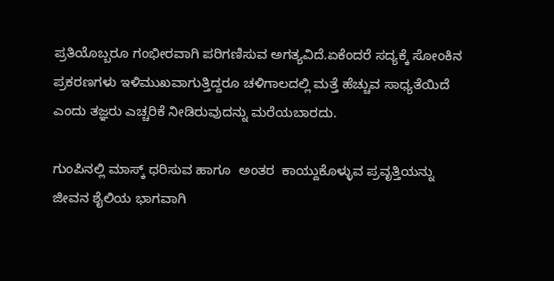ಪ್ರತಿಯೊಬ್ಬರೂ ಗಂಭೀರವಾಗಿ ಪರಿಗಣಿಸುವ ಅಗತ್ಯವಿದೆ.ಏಕೆಂದರೆ ಸದ್ಯಕ್ಕೆ ಸೋಂಕಿನ ಪ್ರಕರಣಗಳು ಇಳಿಮುಖವಾಗುತ್ತಿದ್ದರೂ ಚಳಿಗಾಲದಲ್ಲಿ ಮತ್ತೆ ಹೆಚ್ಚುವ ಸಾಧ್ಯತೆಯಿದೆ ಎಂದು ತಜ್ಞರು ಎಚ್ಚರಿಕೆ ನೀಡಿರುವುದನ್ನು ಮರೆಯಬಾರದು.

ಗುಂಪಿನಲ್ಲಿ ಮಾಸ್ಕ್ ಧರಿ‌ಸುವ ಹಾಗೂ  ಅಂತರ  ಕಾಯ್ದುಕೊಳ್ಳುವ ಪ್ರವೃತ್ತಿಯನ್ನು ಜೀವನ ಶೈಲಿಯ ಭಾಗವಾಗಿ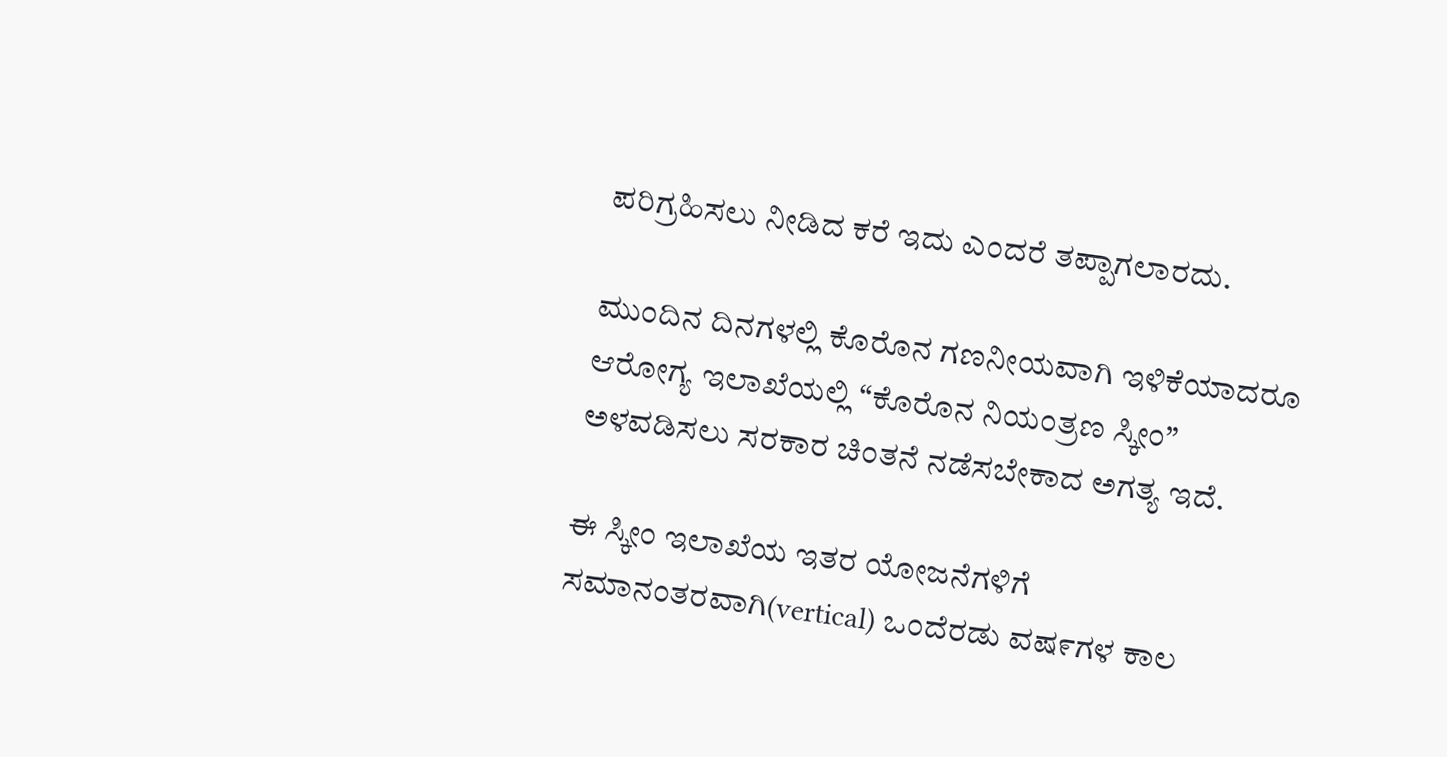ಪರಿಗ್ರಹಿಸಲು ನೀಡಿದ ಕರೆ ಇದು ಎಂದರೆ ತಪ್ಪಾಗಲಾರದು.

ಮುಂದಿನ ದಿನಗಳಲ್ಲಿ ಕೊರೊನ ಗಣನೀಯವಾಗಿ ಇಳಿಕೆಯಾದರೂ ಆರೋಗ್ಯ ಇಲಾಖೆಯಲ್ಲಿ “ಕೊರೊನ ನಿಯಂತ್ರಣ ಸ್ಕೀಂ” ಅಳವಡಿಸಲು ಸರಕಾರ ಚಿಂತನೆ ನಡೆಸಬೇಕಾದ ಅಗತ್ಯ ಇದೆ.

ಈ ಸ್ಕೀಂ ಇಲಾಖೆಯ ಇತರ ಯೋಜನೆಗಳಿಗೆ ಸಮಾನಂತರವಾಗಿ(vertical) ಒಂದೆರಡು ವಷ೯ಗಳ ಕಾಲ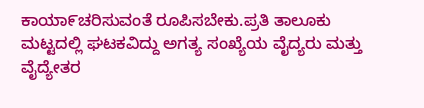ಕಾಯಾ೯ಚರಿಸುವಂತೆ ರೂಪಿಸಬೇಕು.ಪ್ರತಿ ತಾಲೂಕು  ಮಟ್ಟದಲ್ಲಿ ಘಟಕವಿದ್ದು ಅಗತ್ಯ ಸಂಖ್ಯೆಯ ವೈದ್ಯರು ಮತ್ತು ವೈದ್ಯೇತರ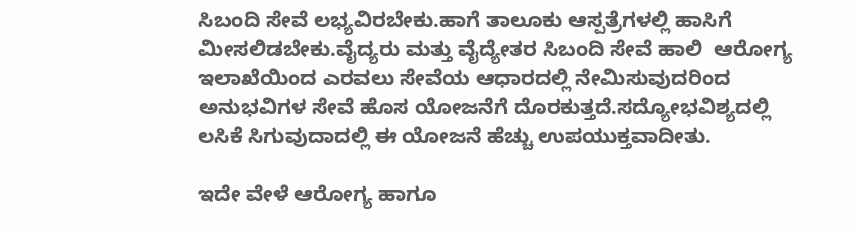ಸಿಬಂದಿ ಸೇವೆ ಲಭ್ಯವಿರಬೇಕು.ಹಾಗೆ ತಾಲೂಕು ಆಸ್ಪತ್ರೆಗಳಲ್ಲಿ ಹಾಸಿಗೆ ಮೀಸಲಿಡಬೇಕು.ವೈದ್ಯರು ಮತ್ತು ವೈದ್ಯೇತರ ಸಿಬಂದಿ ಸೇವೆ ಹಾಲಿ  ಆರೋಗ್ಯ ಇಲಾಖೆಯಿಂದ ಎರವಲು ಸೇವೆಯ ಆಧಾರದಲ್ಲಿ ನೇಮಿಸುವುದರಿಂದ ಅನುಭವಿಗಳ ಸೇವೆ ಹೊಸ ಯೋಜನೆಗೆ ದೊರಕುತ್ತದೆ.ಸದ್ಯೋಭವಿಶ್ಯದಲ್ಲಿ ಲಸಿಕೆ ಸಿಗುವುದಾದಲ್ಲಿ ಈ ಯೋಜನೆ ಹೆಚ್ಚು ಉಪಯುಕ್ತವಾದೀತು.

ಇದೇ ವೇಳೆ ಆರೋಗ್ಯ ಹಾಗೂ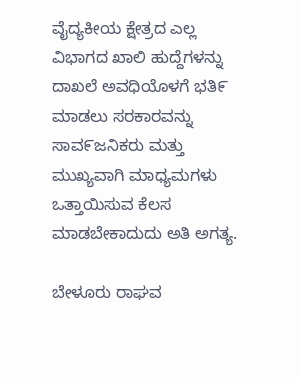ವೈದ್ಯಕೀಯ ಕ್ಷೇತ್ರದ ಎಲ್ಲ ವಿಭಾಗದ ಖಾಲಿ ಹುದ್ದೆಗಳನ್ನು ದಾಖಲೆ ಅವಧಿಯೊಳಗೆ ಭತಿ೯ ಮಾಡಲು ಸರಕಾರವನ್ನು ಸಾವ೯ಜನಿಕರು ಮತ್ತು ಮುಖ್ಯವಾಗಿ ಮಾಧ್ಯಮಗಳು ಒತ್ತಾಯಿಸುವ ಕೆಲಸ ಮಾಡಬೇಕಾದುದು ಅತಿ ಅಗತ್ಯ.

ಬೇಳೂರು ರಾಘವ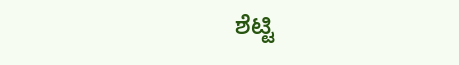ಶೆಟ್ಟಿ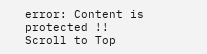error: Content is protected !!
Scroll to Top